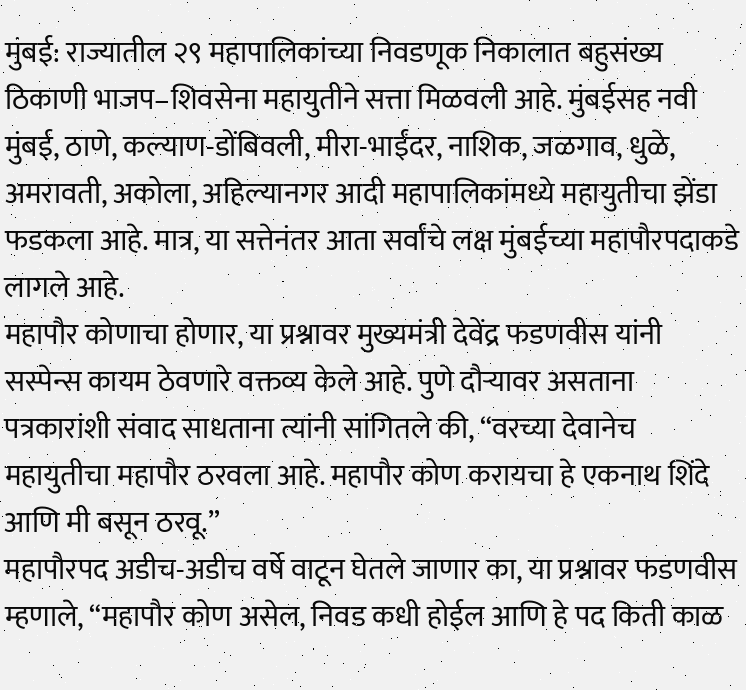मुंबई: राज्यातील २९ महापालिकांच्या निवडणूक निकालात बहुसंख्य ठिकाणी भाजप–शिवसेना महायुतीने सत्ता मिळवली आहे. मुंबईसह नवी मुंबई, ठाणे, कल्याण-डोंबिवली, मीरा-भाईंदर, नाशिक, जळगाव, धुळे, अमरावती, अकोला, अहिल्यानगर आदी महापालिकांमध्ये महायुतीचा झेंडा फडकला आहे. मात्र, या सत्तेनंतर आता सर्वांचे लक्ष मुंबईच्या महापौरपदाकडे लागले आहे.
महापौर कोणाचा होणार, या प्रश्नावर मुख्यमंत्री देवेंद्र फडणवीस यांनी सस्पेन्स कायम ठेवणारे वक्तव्य केले आहे. पुणे दौऱ्यावर असताना पत्रकारांशी संवाद साधताना त्यांनी सांगितले की, “वरच्या देवानेच महायुतीचा महापौर ठरवला आहे. महापौर कोण करायचा हे एकनाथ शिंदे आणि मी बसून ठरवू.”
महापौरपद अडीच-अडीच वर्षे वाटून घेतले जाणार का, या प्रश्नावर फडणवीस म्हणाले, “महापौर कोण असेल, निवड कधी होईल आणि हे पद किती काळ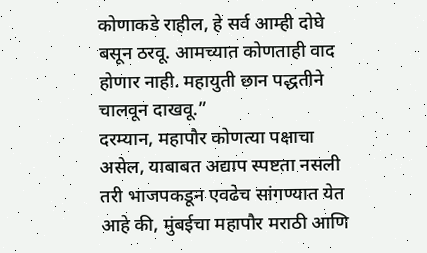कोणाकडे राहील, हे सर्व आम्ही दोघे बसून ठरवू. आमच्यात कोणताही वाद होणार नाही. महायुती छान पद्धतीने चालवून दाखवू.”
दरम्यान, महापौर कोणत्या पक्षाचा असेल, याबाबत अद्याप स्पष्टता नसली तरी भाजपकडून एवढेच सांगण्यात येत आहे की, मुंबईचा महापौर मराठी आणि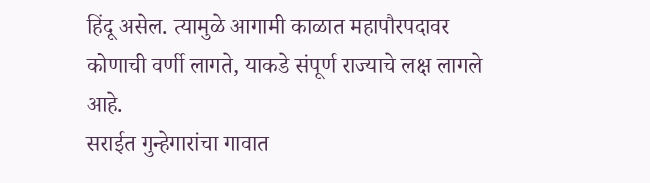हिंदू असेल. त्यामुळे आगामी काळात महापौरपदावर कोणाची वर्णी लागते, याकडे संपूर्ण राज्याचे लक्ष लागले आहे.
सराईत गुन्हेगारांचा गावात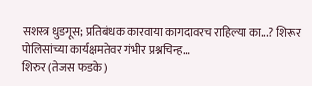सशस्त्र धुडगूस; प्रतिबंधक कारवाया कागदावरच राहिल्या का...? शिरूर पोलिसांच्या कार्यक्षमतेवर गंभीर प्रश्नचिन्ह…
शिरुर (तेजस फडके)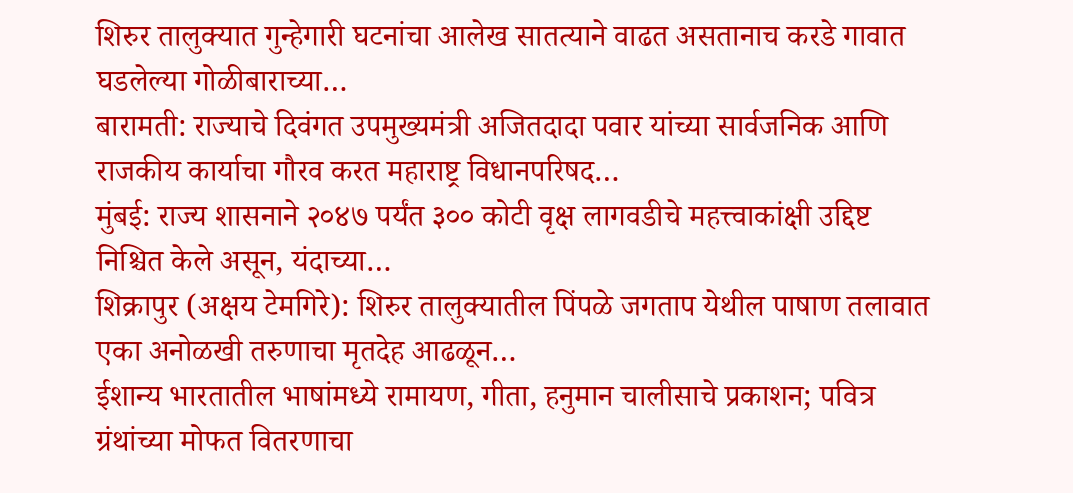शिरुर तालुक्यात गुन्हेगारी घटनांचा आलेख सातत्याने वाढत असतानाच करडे गावात घडलेल्या गोळीबाराच्या…
बारामती: राज्याचे दिवंगत उपमुख्यमंत्री अजितदादा पवार यांच्या सार्वजनिक आणि राजकीय कार्याचा गौरव करत महाराष्ट्र विधानपरिषद…
मुंबई: राज्य शासनाने २०४७ पर्यंत ३०० कोटी वृक्ष लागवडीचे महत्त्वाकांक्षी उद्दिष्ट निश्चित केले असून, यंदाच्या…
शिक्रापुर (अक्षय टेमगिरे): शिरुर तालुक्यातील पिंपळे जगताप येथील पाषाण तलावात एका अनोळखी तरुणाचा मृतदेह आढळून…
ईशान्य भारतातील भाषांमध्ये रामायण, गीता, हनुमान चालीसाचे प्रकाशन; पवित्र ग्रंथांच्या मोफत वितरणाचा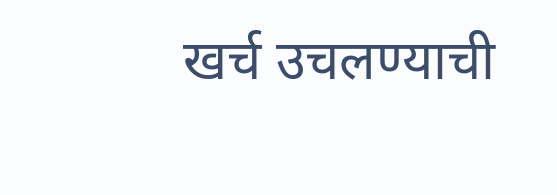खर्च उचलण्याची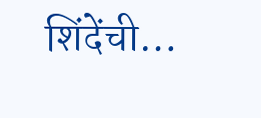शिंदेंची…